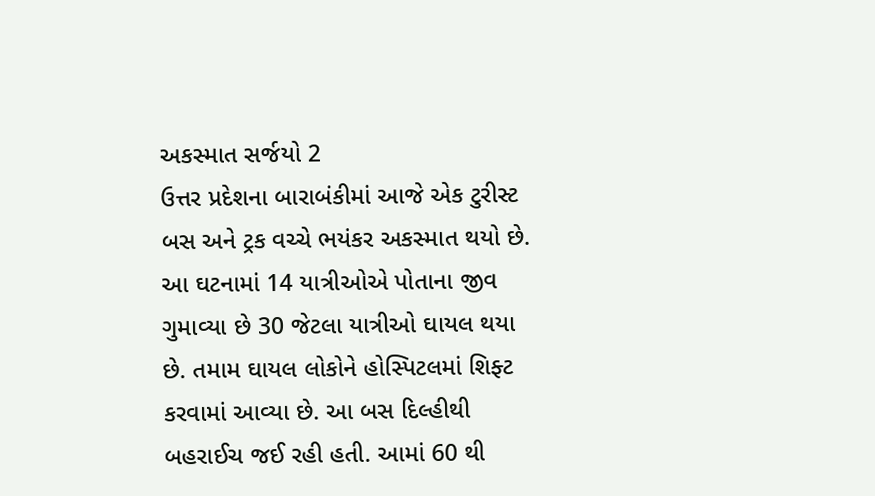અકસ્માત સર્જયો 2
ઉત્તર પ્રદેશના બારાબંકીમાં આજે એક ટુરીસ્ટ બસ અને ટ્રક વચ્ચે ભયંકર અકસ્માત થયો છે. આ ઘટનામાં 14 યાત્રીઓએ પોતાના જીવ ગુમાવ્યા છે 30 જેટલા યાત્રીઓ ઘાયલ થયા છે. તમામ ઘાયલ લોકોને હોસ્પિટલમાં શિફ્ટ કરવામાં આવ્યા છે. આ બસ દિલ્હીથી બહરાઈચ જઈ રહી હતી. આમાં 60 થી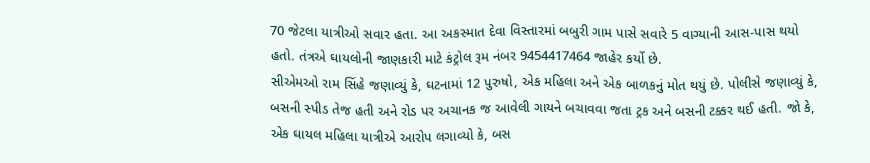70 જેટલા યાત્રીઓ સવાર હતા. આ અકસ્માત દેવા વિસ્તારમાં બબુરી ગામ પાસે સવારે 5 વાગ્યાની આસ-પાસ થયો હતો. તંત્રએ ઘાયલોની જાણકારી માટે કંટ્રોલ રૂમ નંબર 9454417464 જાહેર કર્યો છે.
સીએમઓ રામ સિંહે જણાવ્યું કે, ઘટનામાં 12 પુરુષો, એક મહિલા અને એક બાળકનું મોત થયું છે. પોલીસે જણાવ્યું કે, બસની સ્પીડ તેજ હતી અને રોડ પર અચાનક જ આવેલી ગાયને બચાવવા જતા ટ્રક અને બસની ટક્કર થઈ હતી. જો કે, એક ઘાયલ મહિલા યાત્રીએ આરોપ લગાવ્યો કે, બસ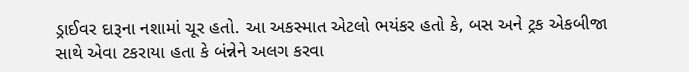ડ્રાઈવર દારૂના નશામાં ચૂર હતો. આ અકસ્માત એટલો ભયંકર હતો કે, બસ અને ટ્રક એકબીજા સાથે એવા ટકરાયા હતા કે બંન્નેને અલગ કરવા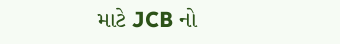માટે JCB નો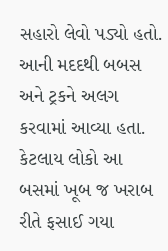સહારો લેવો પડ્યો હતો. આની મદદથી બબસ અને ટ્રકને અલગ કરવામાં આવ્યા હતા. કેટલાય લોકો આ બસમાં ખૂબ જ ખરાબ રીતે ફસાઈ ગયા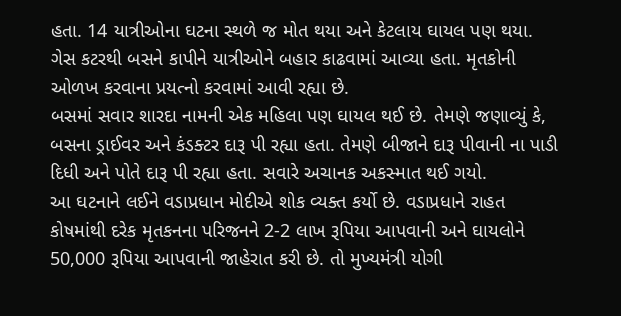હતા. 14 યાત્રીઓના ઘટના સ્થળે જ મોત થયા અને કેટલાય ઘાયલ પણ થયા. ગેસ કટરથી બસને કાપીને યાત્રીઓને બહાર કાઢવામાં આવ્યા હતા. મૃતકોની ઓળખ કરવાના પ્રયત્નો કરવામાં આવી રહ્યા છે.
બસમાં સવાર શારદા નામની એક મહિલા પણ ઘાયલ થઈ છે. તેમણે જણાવ્યું કે, બસના ડ્રાઈવર અને કંડક્ટર દારૂ પી રહ્યા હતા. તેમણે બીજાને દારૂ પીવાની ના પાડી દિધી અને પોતે દારૂ પી રહ્યા હતા. સવારે અચાનક અકસ્માત થઈ ગયો.
આ ઘટનાને લઈને વડાપ્રધાન મોદીએ શોક વ્યક્ત કર્યો છે. વડાપ્રધાને રાહત કોષમાંથી દરેક મૃતકનના પરિજનને 2-2 લાખ રૂપિયા આપવાની અને ઘાયલોને 50,000 રૂપિયા આપવાની જાહેરાત કરી છે. તો મુખ્યમંત્રી યોગી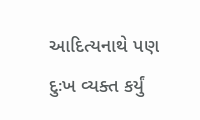આદિત્યનાથે પણ દુઃખ વ્યક્ત કર્યું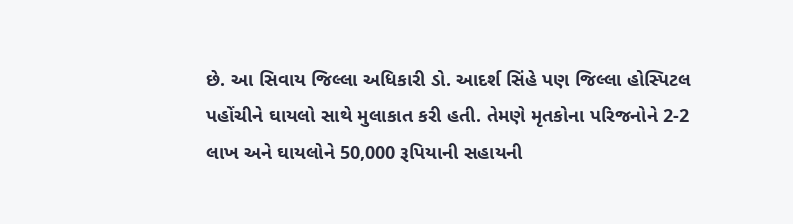છે. આ સિવાય જિલ્લા અધિકારી ડો. આદર્શ સિંહે પણ જિલ્લા હોસ્પિટલ પહોંચીને ઘાયલો સાથે મુલાકાત કરી હતી. તેમણે મૃતકોના પરિજનોને 2-2 લાખ અને ઘાયલોને 50,000 રૂપિયાની સહાયની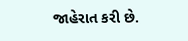જાહેરાત કરી છે.